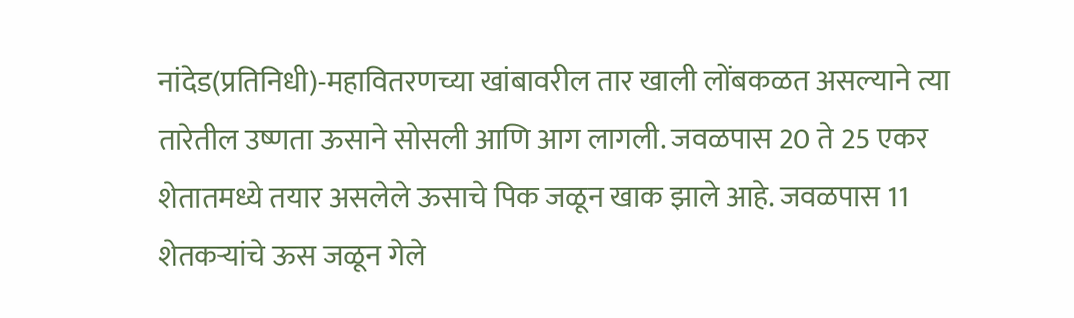नांदेड(प्रतिनिधी)-महावितरणच्या खांबावरील तार खाली लोंबकळत असल्याने त्या तारेतील उष्णता ऊसाने सोसली आणि आग लागली. जवळपास 20 ते 25 एकर शेतातमध्ये तयार असलेले ऊसाचे पिक जळून खाक झाले आहे. जवळपास 11 शेतकऱ्यांचे ऊस जळून गेले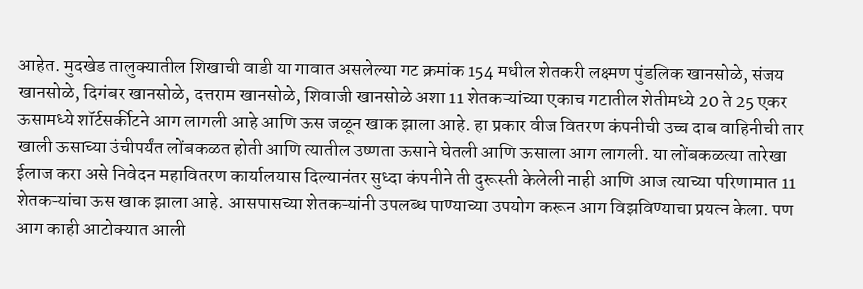आहेत. मुदखेड तालुक्यातील शिखाची वाडी या गावात असलेल्या गट क्रमांक 154 मधील शेतकरी लक्ष्मण पुंडलिक खानसोळे, संजय खानसोळे, दिगंबर खानसोळे, दत्तराम खानसोळे, शिवाजी खानसोळे अशा 11 शेतकऱ्यांच्या एकाच गटातील शेतीमध्ये 20 ते 25 एकर ऊसामध्ये शॉर्टसर्कीटने आग लागली आहे आणि ऊस जळून खाक झाला आहे. हा प्रकार वीज वितरण कंपनीची उच्च दाब वाहिनीची तार खाली ऊसाच्या उंचीपर्यंत लोंबकळत होती आणि त्यातील उष्णता ऊसाने घेतली आणि ऊसाला आग लागली. या लोंबकळत्या तारेखा ईलाज करा असे निवेदन महावितरण कार्यालयास दिल्यानंतर सुध्दा कंपनीने ती दुरूस्ती केलेली नाही आणि आज त्याच्या परिणामात 11 शेतकऱ्यांचा ऊस खाक झाला आहे. आसपासच्या शेतकऱ्यांनी उपलब्ध पाण्याच्या उपयोग करून आग विझविण्याचा प्रयत्न केला. पण आग काही आटोक्यात आली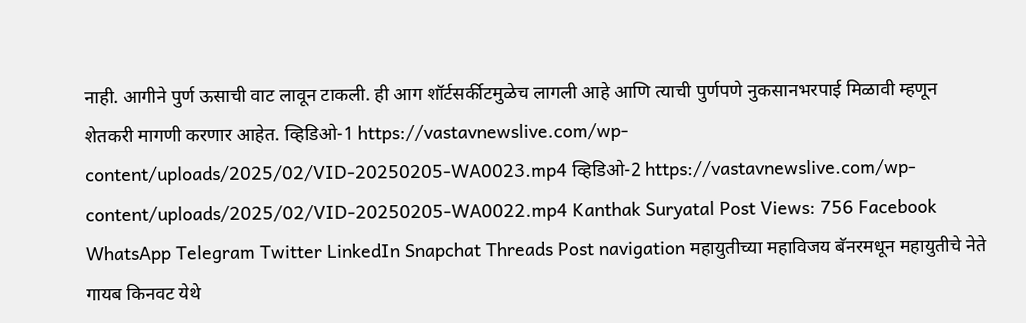नाही. आगीने पुर्ण ऊसाची वाट लावून टाकली. ही आग शॉर्टसर्कीटमुळेच लागली आहे आणि त्याची पुर्णपणे नुकसानभरपाई मिळावी म्हणून शेतकरी मागणी करणार आहेत. व्हिडिओ-1 https://vastavnewslive.com/wp-content/uploads/2025/02/VID-20250205-WA0023.mp4 व्हिडिओ-2 https://vastavnewslive.com/wp-content/uploads/2025/02/VID-20250205-WA0022.mp4 Kanthak Suryatal Post Views: 756 Facebook WhatsApp Telegram Twitter LinkedIn Snapchat Threads Post navigation महायुतीच्या महाविजय बॅनरमधून महायुतीचे नेते गायब किनवट येथे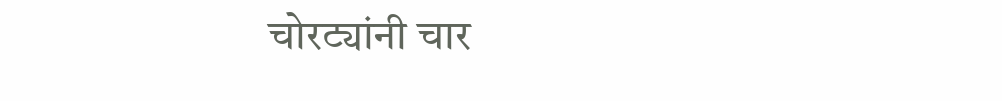चोरट्यांनी चार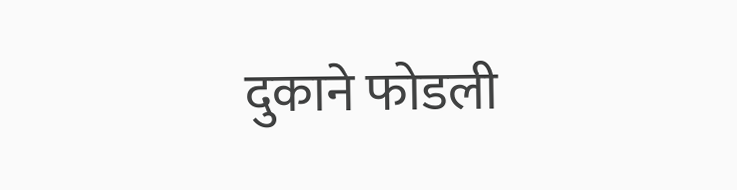दुकाने फोडली